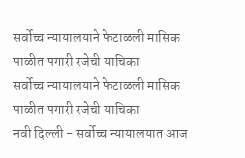सर्वोच्च न्यायालयाने फेटाळली मासिक पाळीत पगारी रजेची याचिका
सर्वोच्च न्यायालयाने फेटाळली मासिक पाळीत पगारी रजेची याचिका
नवी दिल्ली - सर्वोच्च न्यायालयात आज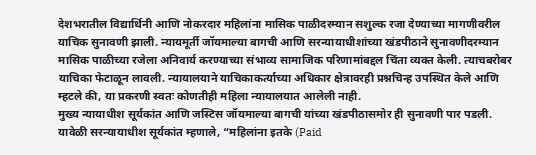देशभरातील विद्यार्थिनी आणि नोकरदार महिलांना मासिक पाळीदरम्यान सशुल्क रजा देण्याच्या मागणीवरील याचिक सुनावणी झाली. न्यायमूर्ती जॉयमाल्या बागची आणि सरन्यायाधीशांच्या खंडपीठाने सुनावणीदरम्यान मासिक पाळीच्या रजेला अनिवार्य करण्याच्या संभाव्य सामाजिक परिणामांबद्दल चिंता व्यक्त केली. त्याचबरोबर याचिका फेटाळून लावली. न्यायालयाने याचिकाकर्त्याच्या अधिकार क्षेत्रावरही प्रश्नचिन्ह उपस्थित केले आणि म्हटले की, या प्रकरणी स्वतः कोणतीही महिला न्यायालयात आलेली नाही.
मुख्य न्यायाधीश सूर्यकांत आणि जस्टिस जॉयमाल्या बागची यांच्या खंडपीठासमोर ही सुनावणी पार पडली. यावेळी सरन्यायाधीश सूर्यकांत म्हणाले, “महिलांना इतके (Paid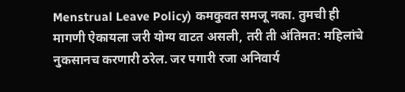Menstrual Leave Policy) कमकुवत समजू नका. तुमची ही मागणी ऐकायला जरी योग्य वाटत असली, तरी ती अंतिमत: महिलांचे नुकसानच करणारी ठरेल. जर पगारी रजा अनिवार्य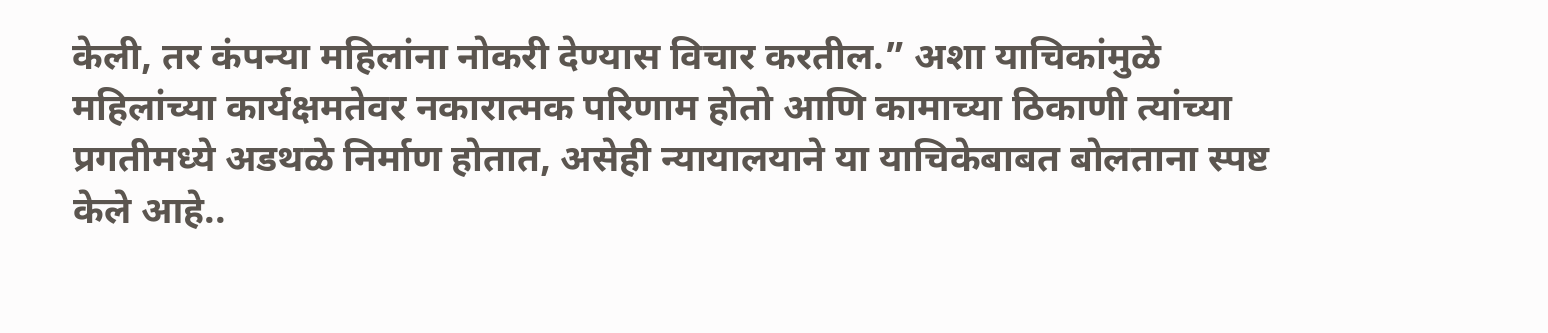केली, तर कंपन्या महिलांना नोकरी देण्यास विचार करतील.” अशा याचिकांमुळे महिलांच्या कार्यक्षमतेवर नकारात्मक परिणाम होतो आणि कामाच्या ठिकाणी त्यांच्या प्रगतीमध्ये अडथळे निर्माण होतात, असेही न्यायालयाने या याचिकेबाबत बोलताना स्पष्ट केले आहे..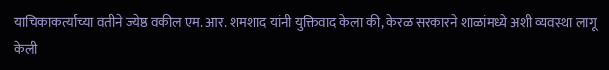याचिकाकर्त्याच्या वतीने ज्येष्ठ वकील एम. आर. शमशाद यांनी युक्तिवाद केला की, केरळ सरकारने शाळांमध्ये अशी व्यवस्था लागू केली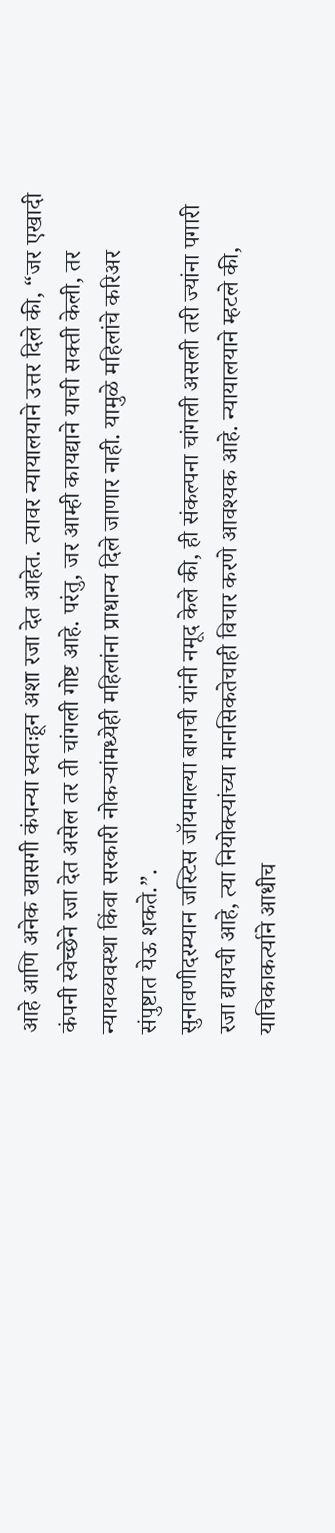आहे आणि अनेक खासगी कंपन्या स्वतःहून अशा रजा देत आहेत. त्यावर न्यायालयाने उत्तर दिले की, “जर एखादी कंपनी स्वेच्छेने रजा देत असेल तर ती चांगली गोष्ट आहे. परंतु, जर आम्ही कायद्याने याची सक्ती केली, तर न्यायव्यवस्था किंवा सरकारी नोकऱ्यांमध्येही महिलांना प्राधान्य दिले जाणार नाही. यामुळे महिलांचे करिअर संपुष्टात येऊ शकते.”.
सुनावणीदरम्यान जस्टिस जॉयमाल्या बागची यांनी नमूद केले की, ही संकल्पना चांगली असली तरी ज्यांना पगारी रजा द्यायची आहे, त्या नियोक्त्यांच्या मानसिकतेचाही विचार करणे आवश्यक आहे. न्यायालयाने म्हटले की, याचिकाकर्त्याने आधीच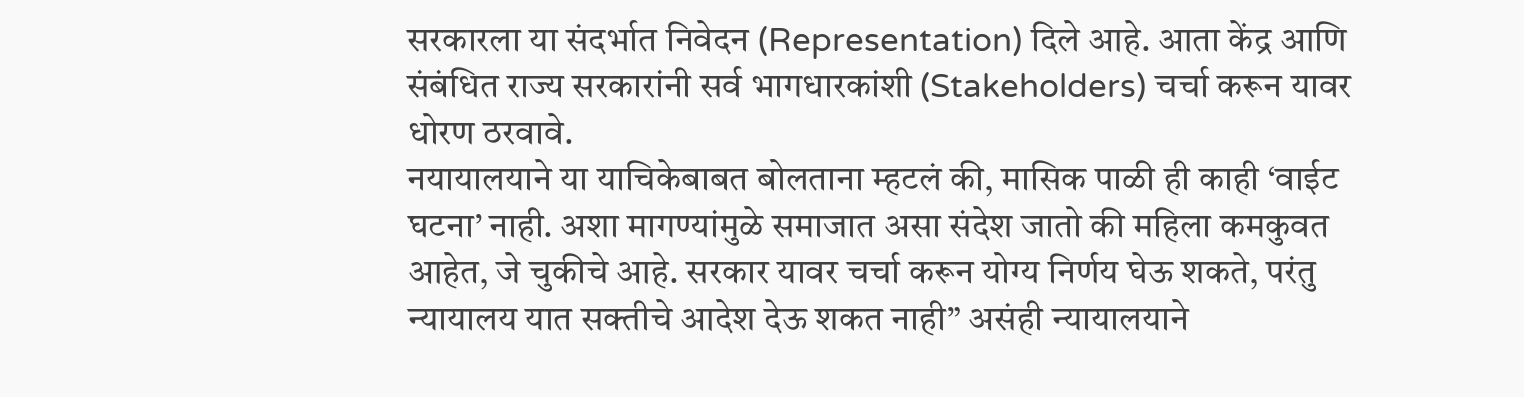सरकारला या संदर्भात निवेदन (Representation) दिले आहे. आता केंद्र आणि संबंधित राज्य सरकारांनी सर्व भागधारकांशी (Stakeholders) चर्चा करून यावर धोरण ठरवावे.
नयायालयाने या याचिकेबाबत बोलताना म्हटलं की, मासिक पाळी ही काही ‘वाईट घटना’ नाही. अशा मागण्यांमुळे समाजात असा संदेश जातो की महिला कमकुवत आहेत, जे चुकीचे आहे. सरकार यावर चर्चा करून योग्य निर्णय घेऊ शकते, परंतु न्यायालय यात सक्तीचे आदेश देऊ शकत नाही” असंही न्यायालयाने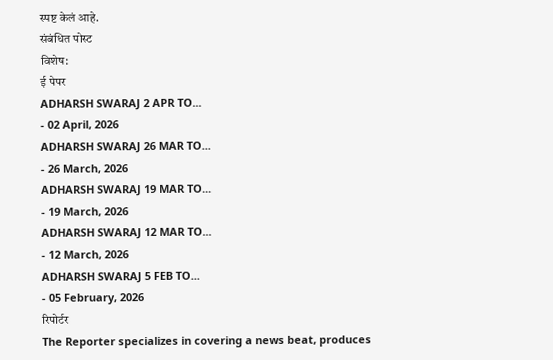स्पष्ट केलं आहे.
संबंधित पोस्ट
विशेष:
ई पेपर
ADHARSH SWARAJ 2 APR TO...
- 02 April, 2026
ADHARSH SWARAJ 26 MAR TO...
- 26 March, 2026
ADHARSH SWARAJ 19 MAR TO...
- 19 March, 2026
ADHARSH SWARAJ 12 MAR TO...
- 12 March, 2026
ADHARSH SWARAJ 5 FEB TO...
- 05 February, 2026
रिपोर्टर
The Reporter specializes in covering a news beat, produces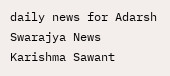daily news for Adarsh Swarajya News
Karishma Sawant